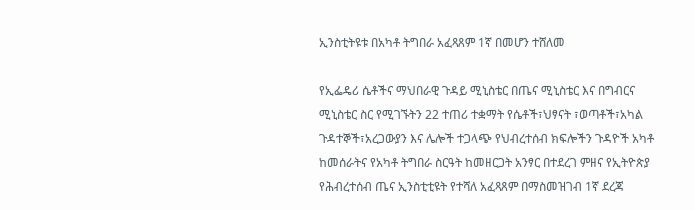ኢንስቲትዩቱ በአካቶ ትግበራ አፈጻጸም 1ኛ በመሆን ተሸለመ

የኢፌዴሪ ሴቶችና ማህበራዊ ጉዳይ ሚኒስቴር በጤና ሚኒስቴር እና በግብርና ሚኒስቴር ስር የሚገኙትን 22 ተጠሪ ተቋማት የሴቶች፣ህፃናት ፣ወጣቶች፣አካል ጉዳተኞች፣አረጋውያን እና ሌሎች ተጋላጭ የህብረተሰብ ክፍሎችን ጉዳዮች አካቶ ከመሰራትና የአካቶ ትግበራ ስርዓት ከመዘርጋት አንፃር በተደረገ ምዘና የኢትዮጵያ የሕብረተሰብ ጤና ኢንስቲቲዩት የተሻለ አፈጻጸም በማስመዝገብ 1ኛ ደረጃ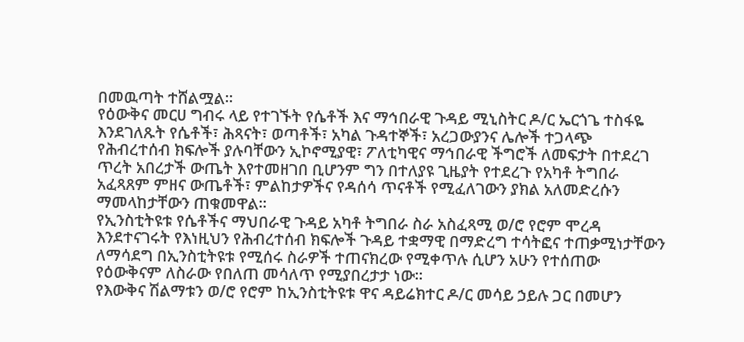በመዉጣት ተሸልሟል።
የዕውቅና መርሀ ግብሩ ላይ የተገኙት የሴቶች እና ማኅበራዊ ጉዳይ ሚኒስትር ዶ/ር ኤርጎጌ ተስፋዬ እንደገለጹት የሴቶች፣ ሕጻናት፣ ወጣቶች፣ አካል ጉዳተኞች፣ አረጋውያንና ሌሎች ተጋላጭ የሕብረተሰብ ክፍሎች ያሉባቸውን ኢኮኖሚያዊ፣ ፖለቲካዊና ማኅበራዊ ችግሮች ለመፍታት በተደረገ ጥረት አበረታች ውጤት እየተመዘገበ ቢሆንም ግን በተለያዩ ጊዜያት የተደረጉ የአካቶ ትግበራ አፈጻጸም ምዘና ውጤቶች፣ ምልከታዎችና የዳሰሳ ጥናቶች የሚፈለገውን ያክል አለመድረሱን ማመላከታቸውን ጠቁመዋል።
የኢንስቲትዩቱ የሴቶችና ማህበራዊ ጉዳይ አካቶ ትግበራ ስራ አስፈጻሚ ወ/ሮ የሮም ሞረዳ እንደተናገሩት የእነዚህን የሕብረተሰብ ክፍሎች ጉዳይ ተቋማዊ በማድረግ ተሳትፎና ተጠቃሚነታቸውን ለማሳደግ በኢንስቲትዩቱ የሚሰሩ ስራዎች ተጠናክረው የሚቀጥሉ ሲሆን አሁን የተሰጠው የዕውቅናም ለስራው የበለጠ መሳለጥ የሚያበረታታ ነው።
የእውቅና ሽልማቱን ወ/ሮ የሮም ከኢንስቲትዩቱ ዋና ዳይሬክተር ዶ/ር መሳይ ኃይሉ ጋር በመሆን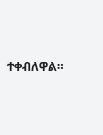ተቀብለዋል።